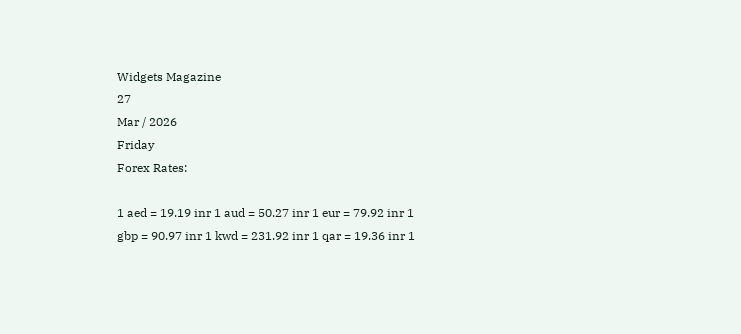Widgets Magazine
27
Mar / 2026
Friday
Forex Rates:

1 aed = 19.19 inr 1 aud = 50.27 inr 1 eur = 79.92 inr 1 gbp = 90.97 inr 1 kwd = 231.92 inr 1 qar = 19.36 inr 1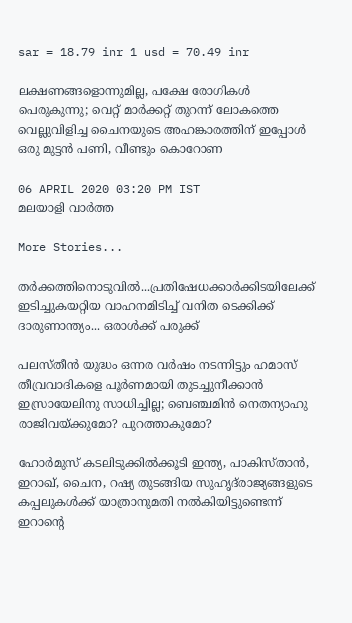sar = 18.79 inr 1 usd = 70.49 inr

ലക്ഷണങ്ങളൊന്നുമില്ല, പക്ഷേ രോഗികൾ പെരുകുന്നു; വെറ്റ് മാർക്കറ്റ് തുറന്ന് ലോകത്തെ വെല്ലുവിളിച്ച ചൈനയുടെ അഹങ്കാരത്തിന് ഇപ്പോൾ ഒരു മുട്ടൻ പണി, വീണ്ടും കൊറോണ

06 APRIL 2020 03:20 PM IST
മലയാളി വാര്‍ത്ത

More Stories...

തർക്കത്തിനൊടുവിൽ...പ്രതിഷേധക്കാർക്കിടയിലേക്ക് ഇടിച്ചുകയറ്റിയ വാഹനമിടിച്ച് വനിത ടെക്കിക്ക് ദാരുണാന്ത്യം... ഒരാൾക്ക് പരുക്ക്

പലസ്തീന്‍ യുദ്ധം ഒന്നര വര്‍ഷം നടന്നിട്ടും ഹമാസ് തീവ്രവാദികളെ പൂര്‍ണമായി തുടച്ചുനീക്കാന്‍ ഇസ്രായേലിനു സാധിച്ചില്ല; ബെഞ്ചമിന്‍ നെതന്യാഹു രാജിവയ്ക്കുമോ? പുറത്താകുമോ?

ഹോർമുസ് കടലിടുക്കിൽക്കൂടി ഇന്ത്യ, പാകിസ്താൻ, ഇറാഖ്, ചൈന, റഷ്യ തുടങ്ങിയ സുഹൃദ്‌രാജ്യങ്ങളുടെ കപ്പലുകൾക്ക് യാത്രാനുമതി നൽകിയിട്ടുണ്ടെന്ന് ഇറാന്റെ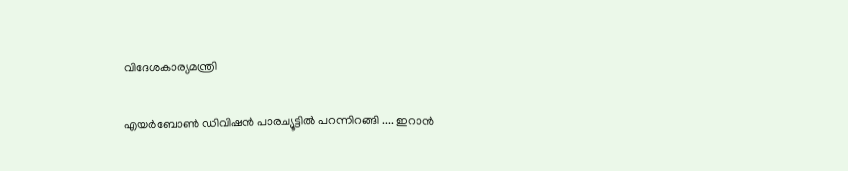വിദേശകാര്യമന്ത്രി

എയർബോൺ ഡിവിഷൻ പാരച്യൂട്ടിൽ പറന്നിറങ്ങി .... ഇറാൻ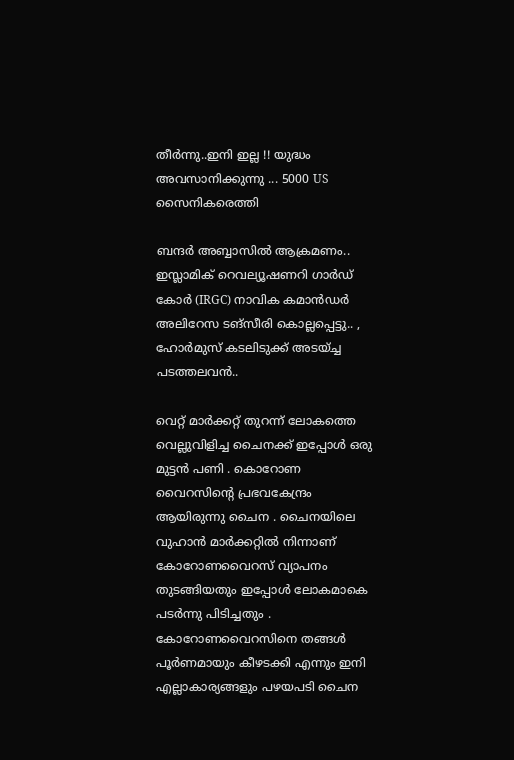തീർന്നു..ഇനി ഇല്ല !! യുദ്ധം അവസാനിക്കുന്നു ... 5000 US സൈനികരെത്തി

ബന്ദർ അബ്ബാസിൽ ആക്രമണം.. ഇസ്ലാമിക് റെവല്യൂഷണറി ഗാർഡ് കോർ (IRGC) നാവിക കമാൻഡർ അലിറേസ ടങ്സീരി കൊല്ലപ്പെട്ടു.. , ഹോർമുസ് കടലിടുക്ക് അടയ്ച്ച പടത്തലവൻ..

വെറ്റ് മാർക്കറ്റ് തുറന്ന് ലോകത്തെ വെല്ലുവിളിച്ച ചൈനക്ക് ഇപ്പോൾ ഒരു മുട്ടൻ പണി . കൊറോണ വൈറസിന്റെ പ്രഭവകേന്ദ്രം ആയിരുന്നു ചൈന . ചൈനയിലെ വുഹാൻ മാർക്കറ്റിൽ നിന്നാണ് കോറോണവൈറസ് വ്യാപനം തുടങ്ങിയതും ഇപ്പോൾ ലോകമാകെ പടർന്നു പിടിച്ചതും . കോറോണവൈറസിനെ തങ്ങൾ പൂർണമായും കീഴടക്കി എന്നും ഇനി എല്ലാകാര്യങ്ങളും പഴയപടി ചൈന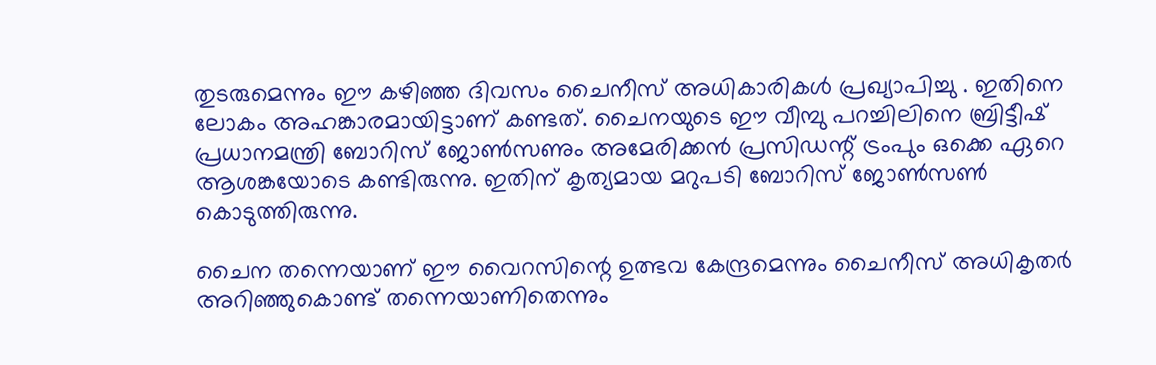തുടരുമെന്നും ഈ കഴിഞ്ഞ ദിവസം ചൈനീസ് അധികാരികൾ പ്രഖ്യാപിച്ചു . ഇതിനെ ലോകം അഹങ്കാരമായിട്ടാണ് കണ്ടത്. ചൈനയുടെ ഈ വീമ്പു പറച്ചിലിനെ ബ്രിട്ടീഷ് പ്രധാനമന്ത്രി ബോറിസ് ജോൺസണും അമേരിക്കൻ പ്രസിഡന്റ് ട്രംപും ഒക്കെ ഏറെ ആശങ്കയോടെ കണ്ടിരുന്നു. ഇതിന് കൃത്യമായ മറുപടി ബോറിസ് ജോൺസൺ കൊടുത്തിരുന്നു.

ചൈന തന്നെയാണ് ഈ വൈറസിന്റെ ഉത്ഭവ കേന്ദ്രമെന്നും ചൈനീസ് അധികൃതർ അറിഞ്ഞുകൊണ്ട് തന്നെയാണിതെന്നും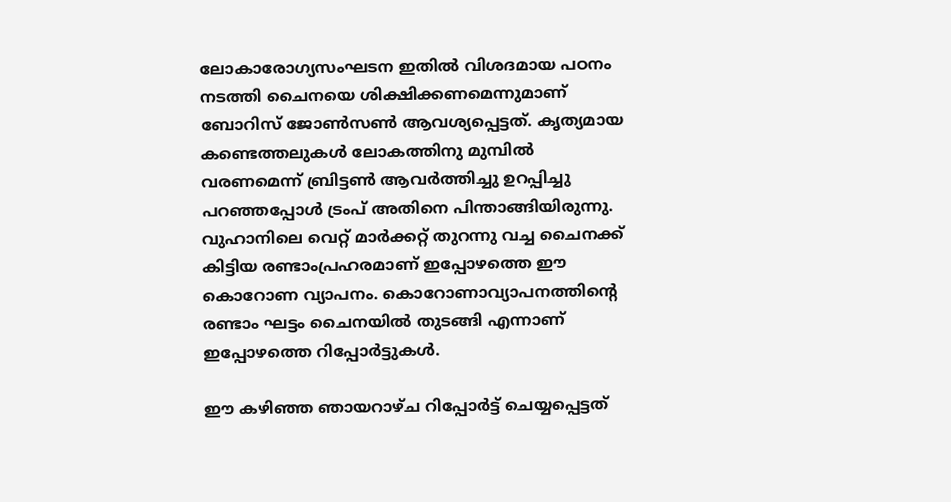ലോകാരോഗ്യസംഘടന ഇതിൽ വിശദമായ പഠനം നടത്തി ചൈനയെ ശിക്ഷിക്കണമെന്നുമാണ് ബോറിസ് ജോൺസൺ ആവശ്യപ്പെട്ടത്. കൃത്യമായ കണ്ടെത്തലുകൾ ലോകത്തിനു മുമ്പിൽ വരണമെന്ന് ബ്രിട്ടൺ ആവർത്തിച്ചു ഉറപ്പിച്ചു പറഞ്ഞപ്പോൾ ട്രംപ് അതിനെ പിന്താങ്ങിയിരുന്നു. വുഹാനിലെ വെറ്റ് മാർക്കറ്റ് തുറന്നു വച്ച ചൈനക്ക് കിട്ടിയ രണ്ടാംപ്രഹരമാണ് ഇപ്പോഴത്തെ ഈ കൊറോണ വ്യാപനം. കൊറോണാവ്യാപനത്തിന്റെ രണ്ടാം ഘട്ടം ചൈനയിൽ തുടങ്ങി എന്നാണ് ഇപ്പോഴത്തെ റിപ്പോർട്ടുകൾ.

ഈ കഴിഞ്ഞ ഞായറാഴ്ച റിപ്പോർട്ട് ചെയ്യപ്പെട്ടത്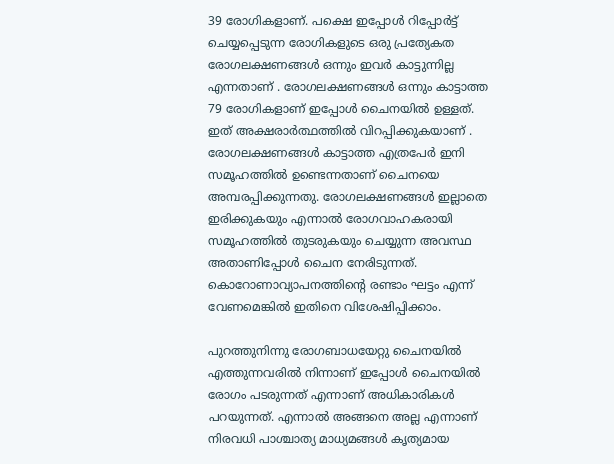39 രോഗികളാണ്. പക്ഷെ ഇപ്പോൾ റിപ്പോർട്ട് ചെയ്യപ്പെടുന്ന രോഗികളുടെ ഒരു പ്രത്യേകത രോഗലക്ഷണങ്ങൾ ഒന്നും ഇവർ കാട്ടുന്നില്ല എന്നതാണ് . രോഗലക്ഷണങ്ങൾ ഒന്നും കാട്ടാത്ത 79 രോഗികളാണ് ഇപ്പോൾ ചൈനയിൽ ഉള്ളത്. ഇത് അക്ഷരാർത്ഥത്തിൽ വിറപ്പിക്കുകയാണ് . രോഗലക്ഷണങ്ങൾ കാട്ടാത്ത എത്രപേർ ഇനി സമൂഹത്തിൽ ഉണ്ടെന്നതാണ് ചൈനയെ അമ്പരപ്പിക്കുന്നതു. രോഗലക്ഷണങ്ങൾ ഇല്ലാതെ ഇരിക്കുകയും എന്നാൽ രോഗവാഹകരായി സമൂഹത്തിൽ തുടരുകയും ചെയ്യുന്ന അവസ്ഥ അതാണിപ്പോൾ ചൈന നേരിടുന്നത്. കൊറോണാവ്യാപനത്തിന്റെ രണ്ടാം ഘട്ടം എന്ന് വേണമെങ്കിൽ ഇതിനെ വിശേഷിപ്പിക്കാം.

പുറത്തുനിന്നു രോഗബാധയേറ്റു ചൈനയിൽ എത്തുന്നവരിൽ നിന്നാണ് ഇപ്പോൾ ചൈനയിൽ രോഗം പടരുന്നത് എന്നാണ് അധികാരികൾ പറയുന്നത്. എന്നാൽ അങ്ങനെ അല്ല എന്നാണ് നിരവധി പാശ്ചാത്യ മാധ്യമങ്ങൾ കൃത്യമായ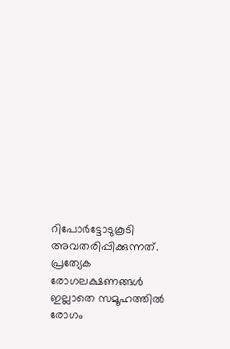റിപോർട്ടോടുകൂടി അവതരിപ്പിക്കുന്നത്. പ്രത്യേക രോഗലക്ഷണങ്ങൾ ഇല്ലാതെ സമൂഹത്തിൽ രോഗം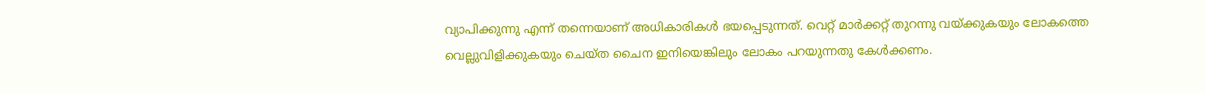വ്യാപിക്കുന്നു എന്ന് തന്നെയാണ് അധികാരികൾ ഭയപ്പെടുന്നത്. വെറ്റ് മാർക്കറ്റ് തുറന്നു വയ്ക്കുകയും ലോകത്തെ വെല്ലുവിളിക്കുകയും ചെയ്ത ചൈന ഇനിയെങ്കിലും ലോകം പറയുന്നതു കേൾക്കണം.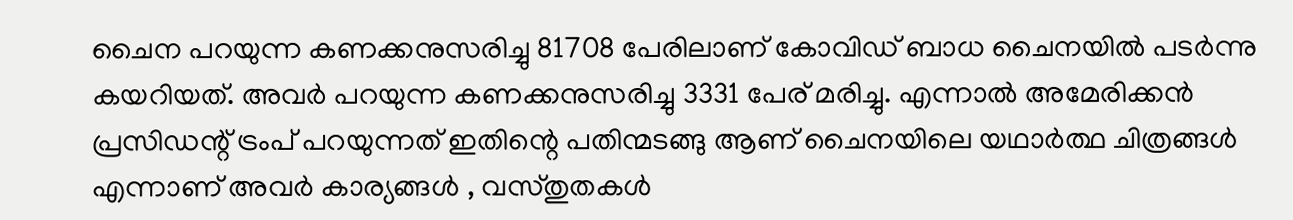ചൈന പറയുന്ന കണക്കനുസരിച്ചു 81708 പേരിലാണ് കോവിഡ് ബാധ ചൈനയിൽ പടർന്നു കയറിയത്. അവർ പറയുന്ന കണക്കനുസരിച്ചു 3331 പേര് മരിച്ചു. എന്നാൽ അമേരിക്കൻ പ്രസിഡന്റ് ട്രംപ് പറയുന്നത് ഇതിന്റെ പതിന്മടങ്ങു ആണ് ചൈനയിലെ യഥാർത്ഥ ചിത്രങ്ങൾ എന്നാണ് അവർ കാര്യങ്ങൾ , വസ്തുതകൾ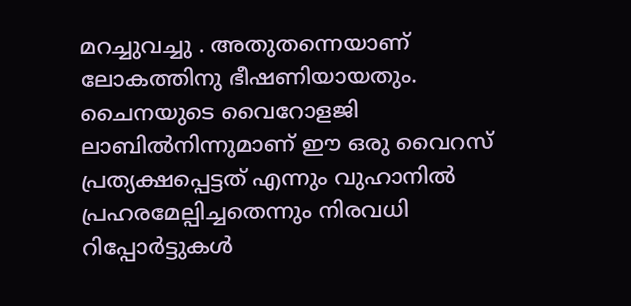മറച്ചുവച്ചു . അതുതന്നെയാണ് ലോകത്തിനു ഭീഷണിയായതും. ചൈനയുടെ വൈറോളജി ലാബിൽനിന്നുമാണ് ഈ ഒരു വൈറസ് പ്രത്യക്ഷപ്പെട്ടത് എന്നും വുഹാനിൽ പ്രഹരമേല്പിച്ചതെന്നും നിരവധി റിപ്പോർട്ടുകൾ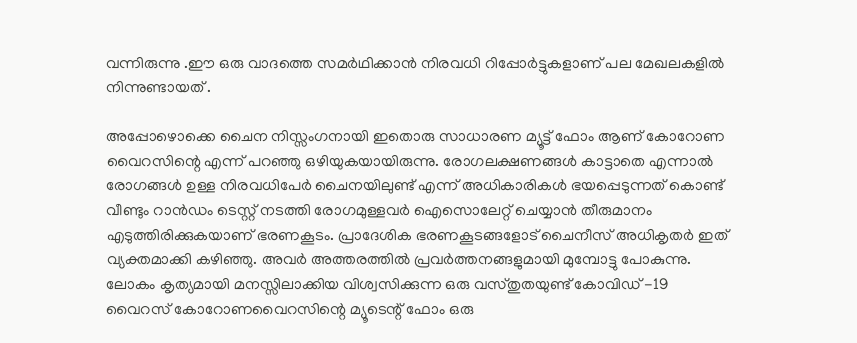വന്നിരുന്നു .ഈ ഒരു വാദത്തെ സമർഥിക്കാൻ നിരവധി റിപ്പോർട്ടുകളാണ് പല മേഖലകളിൽ നിന്നുണ്ടായത് .

അപ്പോഴൊക്കെ ചൈന നിസ്സംഗനായി ഇതൊരു സാധാരണ മ്യൂട്ട് ഫോം ആണ് കോറോണ വൈറസിന്റെ എന്ന് പറഞ്ഞു ഒഴിയുകയായിരുന്നു. രോഗലക്ഷണങ്ങൾ കാട്ടാതെ എന്നാൽ രോഗങ്ങൾ ഉള്ള നിരവധിപേർ ചൈനയിലുണ്ട് എന്ന് അധികാരികൾ ഭയപ്പെടുന്നത് കൊണ്ട് വീണ്ടും റാൻഡം ടെസ്റ്റ് നടത്തി രോഗമുള്ളവർ ഐസൊലേറ്റ് ചെയ്യാൻ തീരുമാനം എടുത്തിരിക്കുകയാണ് ഭരണകൂടം. പ്രാദേശിക ഭരണകൂടങ്ങളോട് ചൈനീസ് അധികൃതർ ഇത് വ്യക്തമാക്കി കഴിഞ്ഞു. അവർ അത്തരത്തിൽ പ്രവർത്തനങ്ങളുമായി മുമ്പോട്ടു പോകുന്നു. ലോകം കൃത്യമായി മനസ്സിലാക്കിയ വിശ്വസിക്കുന്ന ഒരു വസ്തുതയുണ്ട് കോവിഡ് -19 വൈറസ് കോറോണവൈറസിന്റെ മ്യൂടെന്റ് ഫോം ഒരു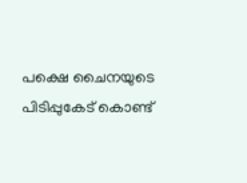പക്ഷെ ചൈനയുടെ പിടിപ്പുകേട് കൊണ്ട്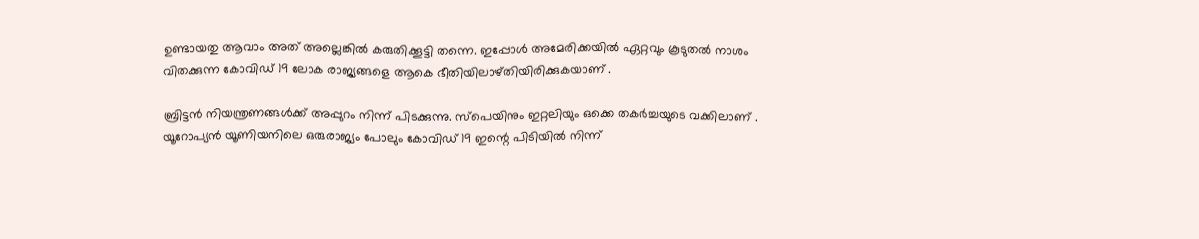ഉണ്ടായതു ആവാം അത് അല്ലെങ്കിൽ കരുതിക്കൂട്ടി തന്നെ. ഇപ്പോൾ അമേരിക്കയിൽ ഏറ്റവും കൂടുതൽ നാശം വിതക്കുന്ന കോവിഡ് 19 ലോക രാജ്യങ്ങളെ ആകെ ഭീതിയിലാഴ്തിയിരിക്കുകയാണ് .

ബ്രിട്ടൻ നിയന്ത്രണങ്ങൾക്ക് അപ്പുറം നിന്ന് പിടക്കുന്നു. സ്പെയിനും ഇറ്റലിയും ഒക്കെ തകർച്ചയുടെ വക്കിലാണ് . യൂറോപ്യൻ യൂണിയനിലെ ഒരുരാജ്യം പോലും കോവിഡ് 19 ഇന്റെ പിടിയിൽ നിന്ന്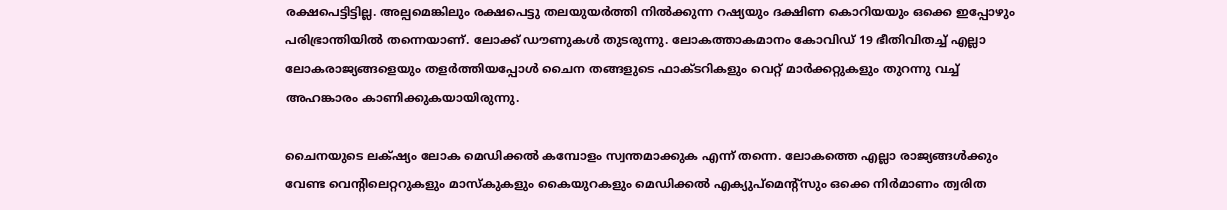രക്ഷപെട്ടിട്ടില്ല. അല്പമെങ്കിലും രക്ഷപെട്ടു തലയുയർത്തി നിൽക്കുന്ന റഷ്യയും ദക്ഷിണ കൊറിയയും ഒക്കെ ഇപ്പോഴും പരിഭ്രാന്തിയിൽ തന്നെയാണ്. ലോക്ക് ഡൗണുകൾ തുടരുന്നു. ലോകത്താകമാനം കോവിഡ് 19 ഭീതിവിതച്ച് എല്ലാ ലോകരാജ്യങ്ങളെയും തളർത്തിയപ്പോൾ ചൈന തങ്ങളുടെ ഫാക്ടറികളും വെറ്റ് മാർക്കറ്റുകളും തുറന്നു വച്ച് അഹങ്കാരം കാണിക്കുകയായിരുന്നു.

ചൈനയുടെ ലക്‌ഷ്യം ലോക മെഡിക്കൽ കമ്പോളം സ്വന്തമാക്കുക എന്ന് തന്നെ. ലോകത്തെ എല്ലാ രാജ്യങ്ങൾക്കും വേണ്ട വെന്റിലെറ്ററുകളും മാസ്കുകളും കൈയുറകളും മെഡിക്കൽ എക്യുപ്മെന്റ്‌സും ഒക്കെ നിർമാണം ത്വരിത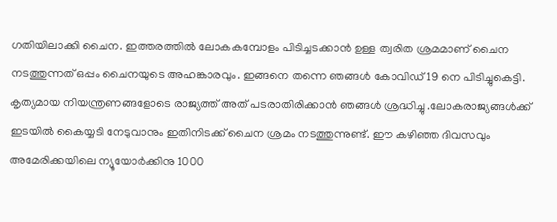ഗതിയിലാക്കി ചൈന. ഇത്തരത്തിൽ ലോകകമ്പോളം പിടിച്ചടക്കാൻ ഉള്ള ത്വരിത ശ്രമമാണ് ചൈന നടത്തുന്നത് ഒപ്പം ചൈനയുടെ അഹങ്കാരവും. ഇങ്ങനെ തന്നെ ഞങ്ങൾ കോവിഡ് 19 നെ പിടിച്ചുകെട്ടി. കൃത്യമായ നിയന്ത്രണങ്ങളോടെ രാജ്യത്ത് അത് പടരാതിരിക്കാൻ ഞങ്ങൾ ശ്രദ്ധിച്ചു .ലോകരാജ്യങ്ങൾക്ക് ഇടയിൽ കൈയ്യടി നേടുവാനും ഇതിനിടക്ക് ചൈന ശ്രമം നടത്തുന്നുണ്ട്. ഈ കഴിഞ്ഞ ദിവസവും അമേരിക്കയിലെ ന്യൂയോർക്കിനു 1000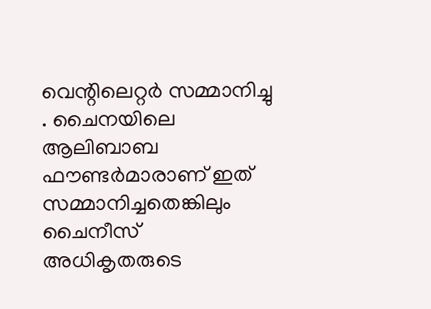വെന്റിലെറ്റർ സമ്മാനിച്ചു . ചൈനയിലെ ആലിബാബ ഫൗണ്ടർമാരാണ് ഇത് സമ്മാനിച്ചതെങ്കിലും ചൈനീസ് അധികൃതരുടെ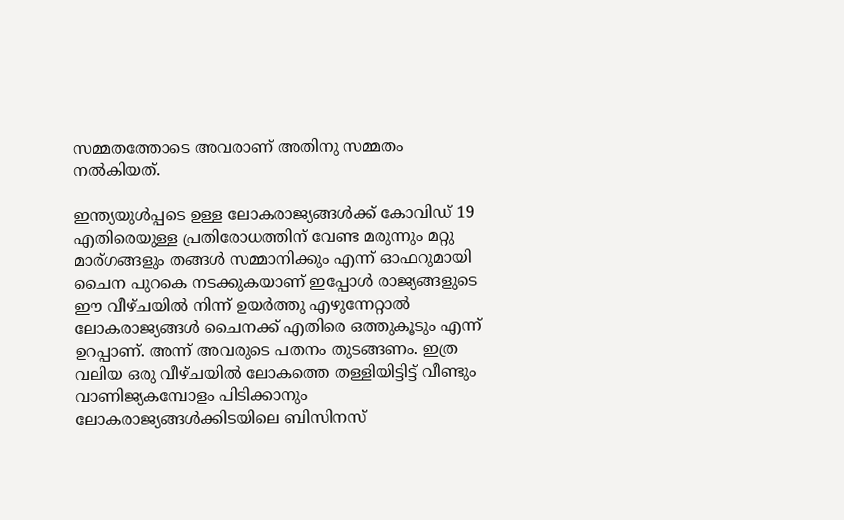സമ്മതത്തോടെ അവരാണ് അതിനു സമ്മതം നൽകിയത്.

ഇന്ത്യയുൾപ്പടെ ഉള്ള ലോകരാജ്യങ്ങൾക്ക് കോവിഡ് 19 എതിരെയുള്ള പ്രതിരോധത്തിന് വേണ്ട മരുന്നും മറ്റു മാര്ഗങ്ങളും തങ്ങൾ സമ്മാനിക്കും എന്ന് ഓഫറുമായി ചൈന പുറകെ നടക്കുകയാണ് ഇപ്പോൾ രാജ്യങ്ങളുടെ ഈ വീഴ്ചയിൽ നിന്ന് ഉയർത്തു എഴുന്നേറ്റാൽ ലോകരാജ്യങ്ങൾ ചൈനക്ക് എതിരെ ഒത്തുകൂടും എന്ന് ഉറപ്പാണ്. അന്ന് അവരുടെ പതനം തുടങ്ങണം. ഇത്ര വലിയ ഒരു വീഴ്ചയിൽ ലോകത്തെ തള്ളിയിട്ടിട്ട് വീണ്ടും വാണിജ്യകമ്പോളം പിടിക്കാനും ലോകരാജ്യങ്ങൾക്കിടയിലെ ബിസിനസ്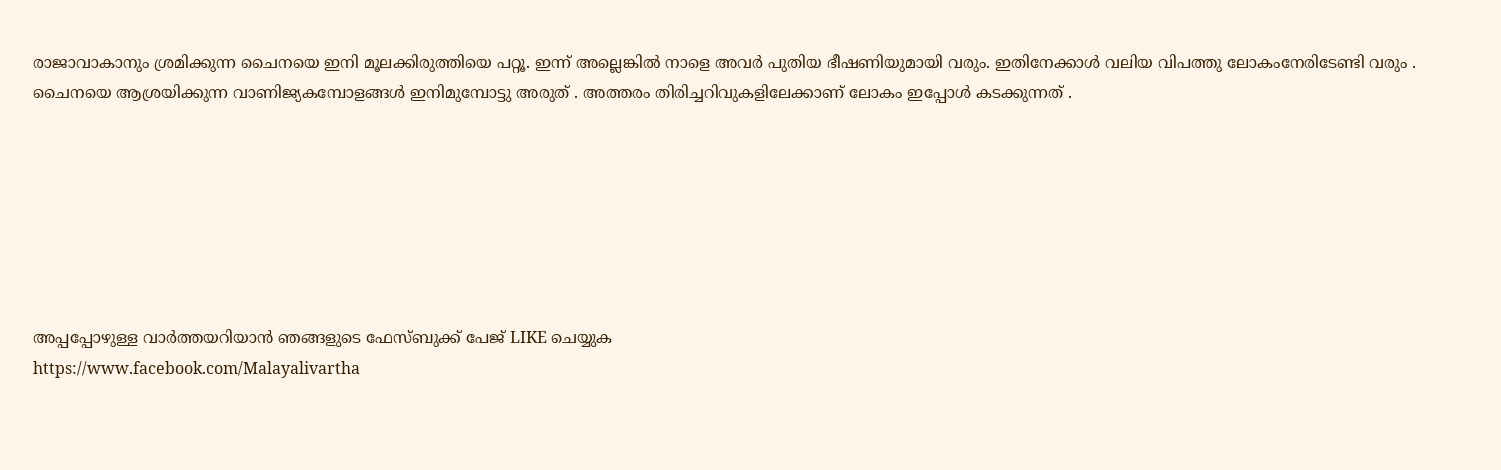രാജാവാകാനും ശ്രമിക്കുന്ന ചൈനയെ ഇനി മൂലക്കിരുത്തിയെ പറ്റൂ. ഇന്ന് അല്ലെങ്കിൽ നാളെ അവർ പുതിയ ഭീഷണിയുമായി വരും. ഇതിനേക്കാൾ വലിയ വിപത്തു ലോകംനേരിടേണ്ടി വരും . ചൈനയെ ആശ്രയിക്കുന്ന വാണിജ്യകമ്പോളങ്ങൾ ഇനിമുമ്പോട്ടു അരുത് . അത്തരം തിരിച്ചറിവുകളിലേക്കാണ് ലോകം ഇപ്പോൾ കടക്കുന്നത് .







അപ്പപ്പോഴുള്ള വാര്‍ത്തയറിയാന്‍ ഞങ്ങളുടെ ഫേസ്‌ബുക്ക്‌ പേജ് LIKE ചെയ്യുക
https://www.facebook.com/Malayalivartha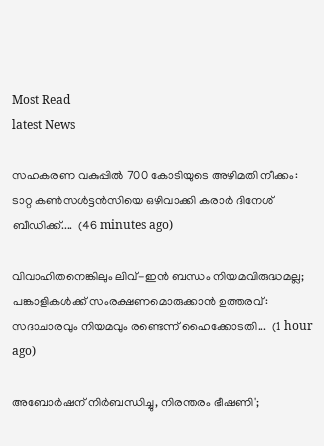Most Read
latest News

സഹകരണ വകുപ്പിൽ 700 കോടിയുടെ അഴിമതി നീക്കം: ടാറ്റ കണ്‍സള്‍ട്ടന്‍സിയെ ഒഴിവാക്കി കരാർ ദിനേശ് ബീഡിക്ക്....  (46 minutes ago)

വിവാഹിതനെങ്കിലും ലിവ്-ഇൻ ബന്ധം നിയമവിരുദ്ധമല്ല; പങ്കാളികൾക്ക് സംരക്ഷണമൊരുക്കാൻ ഉത്തരവ്: സദാചാരവും നിയമവും രണ്ടെന്ന് ഹൈക്കോടതി...  (1 hour ago)

അബോർഷന് നിർബന്ധിച്ചു, നിരന്തരം ഭീഷണി';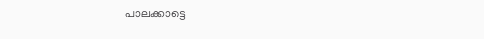പാലക്കാട്ടെ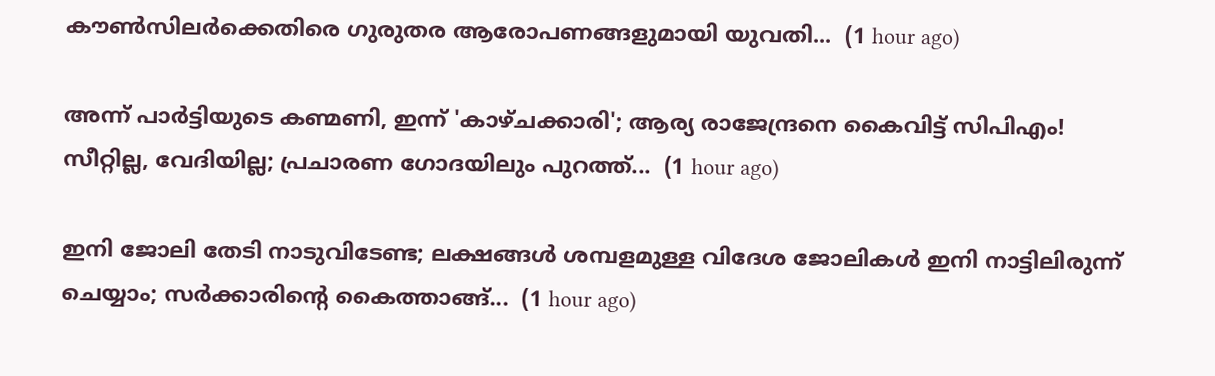കൗൺസിലർക്കെതിരെ ഗുരുതര ആരോപണങ്ങളുമായി യുവതി...  (1 hour ago)

അന്ന് പാർട്ടിയുടെ കണ്മണി, ഇന്ന് 'കാഴ്ചക്കാരി'; ആര്യ രാജേന്ദ്രനെ കൈവിട്ട് സിപിഎം! സീറ്റില്ല, വേദിയില്ല; പ്രചാരണ ഗോദയിലും പുറത്ത്...  (1 hour ago)

ഇനി ജോലി തേടി നാടുവിടേണ്ട; ലക്ഷങ്ങൾ ശമ്പളമുള്ള വിദേശ ജോലികൾ ഇനി നാട്ടിലിരുന്ന് ചെയ്യാം; സർക്കാരിന്റെ കൈത്താങ്ങ്...  (1 hour ago)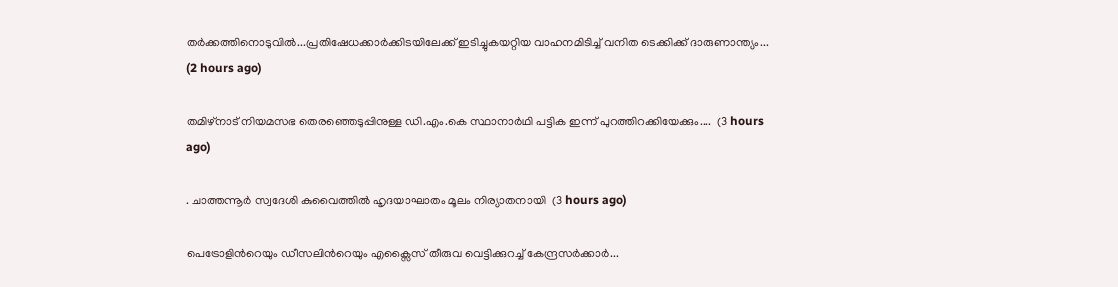തർക്കത്തിനൊടുവിൽ...പ്രതിഷേധക്കാർക്കിടയിലേക്ക് ഇടിച്ചുകയറ്റിയ വാഹനമിടിച്ച് വനിത ടെക്കിക്ക് ദാരുണാന്ത്യം...  (2 hours ago)

തമിഴ്‌നാട് നിയമസഭ തെരഞ്ഞെടുപ്പിനുള്ള ഡി.എം.കെ സ്ഥാനാർഥി പട്ടിക ഇന്ന് പുറത്തിറക്കിയേക്കും....  (3 hours ago)

. ചാത്തന്നൂർ സ്വദേശി കുവൈത്തിൽ ഹൃദയാഘാതം മൂലം നിര്യാതനായി  (3 hours ago)

പെട്രോളിന്‍റെയും ഡീസലിന്‍റെയും എക്സൈസ് തീരുവ വെട്ടിക്കുറച്ച് കേന്ദ്രസർക്കാർ...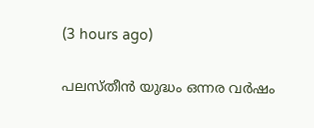(3 hours ago)

പലസ്തീന്‍ യുദ്ധം ഒന്നര വര്‍ഷം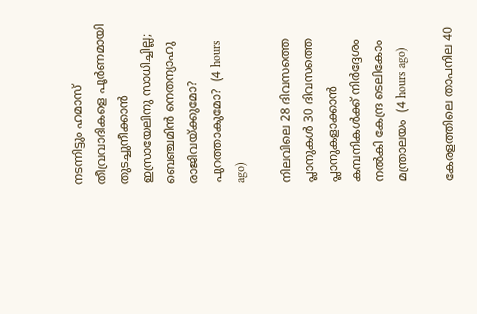നടന്നിട്ടും ഹമാസ് തീവ്രവാദികളെ പൂര്‍ണമായി തുടച്ചുനീക്കാന്‍ ഇസ്രായേലിനു സാധിച്ചില്ല; ബെഞ്ചമിന്‍ നെതന്യാഹു രാജിവയ്ക്കുമോ? പുറത്താകുമോ?  (4 hours ago)

നിലവിലെ 28 ദിവസത്തെ പ്ലാനുകൾ 30 ദിവസത്തെ പ്ലാനുകളാക്കാൻ കമ്പനികൾക്ക് നിർദ്ദേശം നൽകി കേന്ദ്ര ടെലികോം മന്ത്രാലയം  (4 hours ago)

കേരളത്തിലെ താപനില 40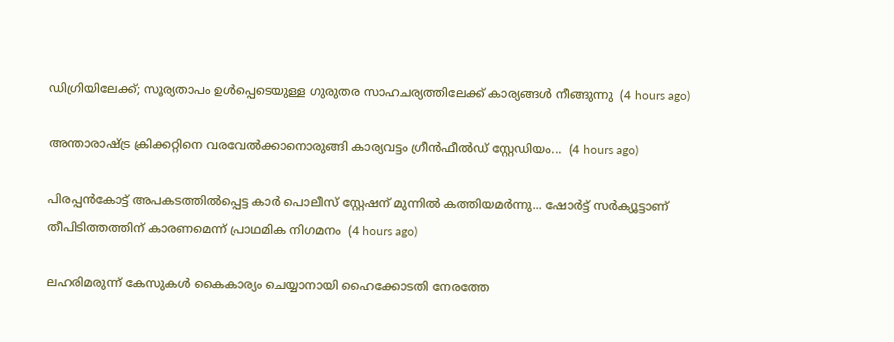ഡിഗ്രിയിലേക്ക്; സൂര്യതാപം ഉള്‍പ്പെടെയുള്ള ഗുരുതര സാഹചര്യത്തിലേക്ക് കാര്യങ്ങള്‍ നീങ്ങുന്നു  (4 hours ago)

അന്താരാഷ്ട്ര ക്രിക്കറ്റിനെ വരവേൽക്കാനൊരുങ്ങി കാര്യവട്ടം ഗ്രീൻഫീൽഡ് സ്റ്റേഡിയം...  (4 hours ago)

പിരപ്പൻകോട്ട് അപകടത്തിൽപ്പെട്ട കാർ പൊലീസ് സ്റ്റേഷന് മുന്നിൽ കത്തിയമർന്നു... ഷോർട്ട് സർക്യൂട്ടാണ് തീപിടിത്തത്തിന് കാരണമെന്ന് പ്രാഥമിക നിഗമനം  (4 hours ago)

ലഹരിമരുന്ന് കേസുകൾ കൈകാര്യം ചെയ്യാനായി ഹൈക്കോടതി നേരത്തേ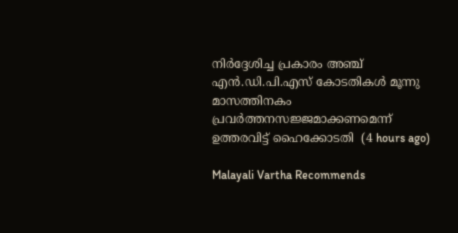നിർദ്ദേശിച്ച പ്രകാരം അഞ്ച് എൻ.ഡി.പി.എസ് കോടതികൾ മൂന്നു മാസത്തിനകം പ്രവർത്തനസജ്ജമാക്കണമെന്ന് ഉത്തരവിട്ട് ഹൈക്കോടതി  (4 hours ago)

Malayali Vartha Recommends